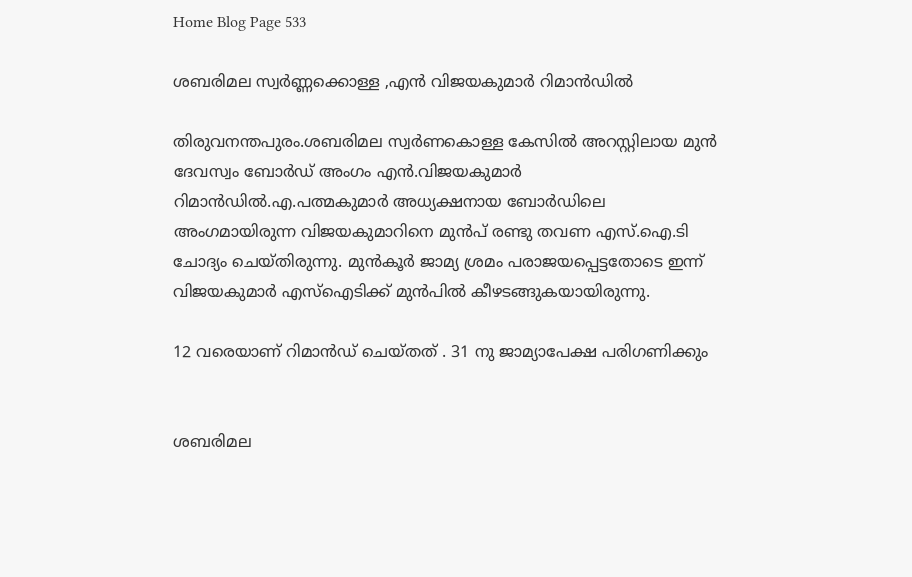Home Blog Page 533

ശബരിമല സ്വർണ്ണക്കൊള്ള ,എൻ വിജയകുമാർ റിമാൻഡിൽ

തിരുവനന്തപുരം.ശബരിമല സ്വർണകൊള്ള കേസില്‍ അറസ്റ്റിലായ മുൻ ദേവസ്വം ബോർഡ് അംഗം എൻ.വിജയകുമാർ റിമാൻഡിൽ.എ.പത്മകുമാർ അധ്യക്ഷനായ ബോർഡിലെ അംഗമായിരുന്ന വിജയകുമാറിനെ മുൻപ് രണ്ടു തവണ എസ്.ഐ.ടി ചോദ്യം ചെയ്തിരുന്നു. മുൻകൂർ ജാമ്യ ശ്രമം പരാജയപ്പെട്ടതോടെ ഇന്ന് വിജയകുമാർ എസ്ഐടിക്ക് മുൻപിൽ കീഴടങ്ങുകയായിരുന്നു.

12 വരെയാണ് റിമാൻഡ് ചെയ്തത് . 31 നു ജാമ്യാപേക്ഷ പരിഗണിക്കും


ശബരിമല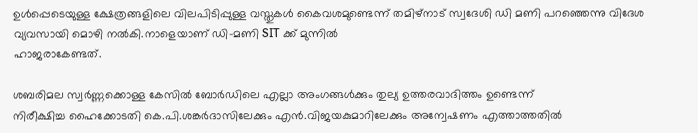ഉൾപ്പെടെയുള്ള ക്ഷേത്രങ്ങളിലെ വിലപിടിപ്പുള്ള വസ്തുകൾ കൈവശമുണ്ടെന്ന് തമിഴ്നാട് സ്വദേശി ഡി മണി പറഞ്ഞെന്നു വിദേശ വ്യവസായി മൊഴി നൽകി.നാളെയാണ് ഡി-മണി SIT ക്ക് മുന്നിൽ
ഹാജരാകേണ്ടത്.

ശബരിമല സ്വർണ്ണക്കൊള്ള കേസിൽ ബോർഡിലെ എല്ലാ അംഗങ്ങൾക്കും തുല്യ ഉത്തരവാദിത്തം ഉണ്ടെന്ന്
നിരീക്ഷിച്ച ഹൈക്കോടതി കെ.പി.ശങ്കർദാസിലേക്കും എൻ.വിജയകുമാറിലേക്കും അന്വേഷണം എത്താത്തതിൽ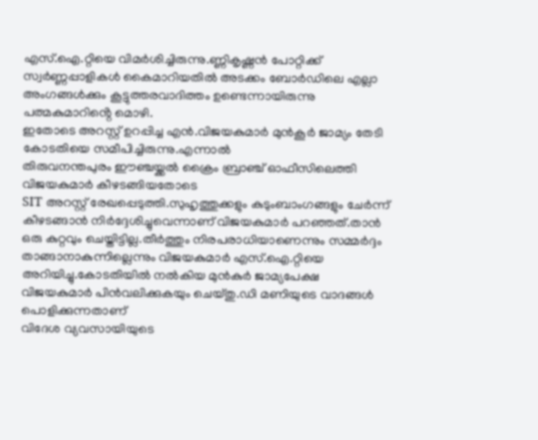എസ്.ഐ.റ്റിയെ വിമർശിച്ചിരുന്നു.ണ്ണികൃഷ്ണൻ പോറ്റിക്ക് സ്വർണ്ണപ്പാളികൾ കൈമാറിയതിൽ അടക്കം ബോർഡിലെ എല്ലാ അംഗങ്ങൾക്കും കൂട്ടുത്തരവാദിത്തം ഉണ്ടെന്നായിരുന്നു പത്മകുമാറിൻ്റെ മൊഴി.
ഇതോടെ അറസ്റ്റ് ഉറപ്പിച്ച എൻ.വിജയകുമാർ മുൻ‌കൂർ ജാമ്യം തേടി കോടതിയെ സമീപിച്ചിരുന്നു.എന്നാൽ
തിരുവനന്തപുരം ഈഞ്ചയ്ക്കൽ ക്രൈം ബ്രാഞ്ച് ഓഫീസിലെത്തി വിജയകുമാർ കീഴടങ്ങിയതോടെ
SIT അറസ്റ്റ് രേഖപ്പെടുത്തി.സുഹൃത്തുക്കളും കുടുംബാംഗങ്ങളും ചേർന്ന് കീഴടങ്ങാൻ നിർദ്ദേശിച്ചുവെന്നാണ് വിജയകുമാർ പറഞ്ഞത്.താൻ ഒരു കുറ്റവും ചെയ്തിട്ടില്ല.തീർത്തും നിരപരാധിയാണെന്നും സമ്മർദ്ദം താങ്ങാനാകുന്നില്ലെന്നും വിജയകുമാർ എസ്.ഐ.റ്റിയെ അറിയിച്ചു.കോടതിയില്‍ നല്‍കിയ മുൻകുർ ജാമ്യപേക്ഷ വിജയകുമാർ പിൻവലിക്കുകയും ചെയ്തു.ഡി മണിയുടെ വാദങ്ങൾ പൊളിക്കുന്നതാണ്
വിദേശ വ്യവസായിയുടെ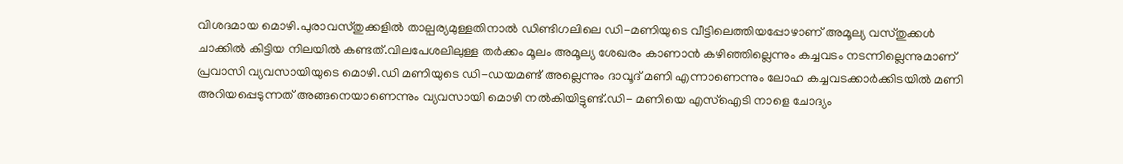വിശദമായ മൊഴി.പുരാവസ്തുക്കളിൽ താല്പര്യമുള്ളതിനാൽ ഡിണ്ടിഗലിലെ ഡി-മണിയുടെ വീട്ടിലെത്തിയപ്പോഴാണ് അമൂല്യ വസ്തുക്കൾ ചാക്കിൽ കിട്ടിയ നിലയിൽ കണ്ടത്.വിലപേശലിലുള്ള തർക്കം മൂലം അമൂല്യ ശേഖരം കാണാൻ കഴിഞ്ഞില്ലെന്നും കച്ചവടം നടന്നില്ലെന്നുമാണ് പ്രവാസി വ്യവസായിയുടെ മൊഴി.ഡി മണിയുടെ ഡി-ഡയമണ്ട് അല്ലെന്നും ദാവൂദ് മണി എന്നാണെന്നും ലോഹ കച്ചവടക്കാർക്കിടയിൽ മണി അറിയപ്പെടുന്നത് അങ്ങനെയാണെന്നും വ്യവസായി മൊഴി നൽകിയിട്ടുണ്ട്.ഡി- മണിയെ എസ്ഐടി നാളെ ചോദ്യം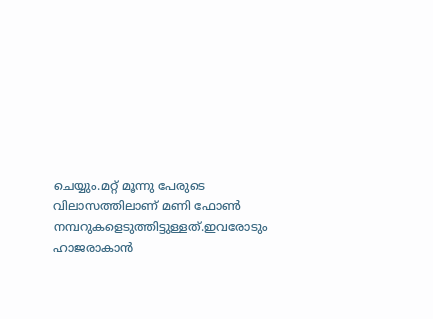ചെയ്യും.മറ്റ് മൂന്നു പേരുടെ വിലാസത്തിലാണ് മണി ഫോൺ നമ്പറുകളെടുത്തിട്ടുള്ളത്.ഇവരോടും ഹാജരാകാൻ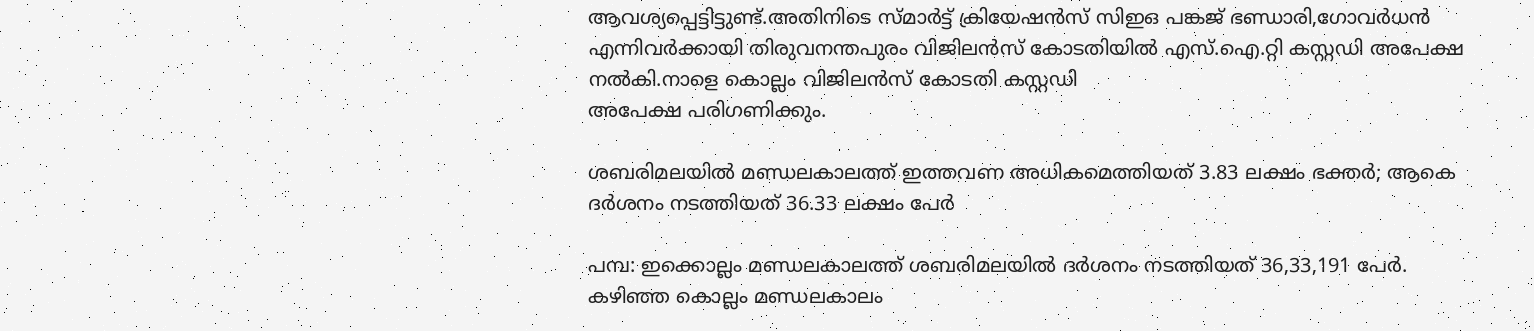ആവശ്യപ്പെട്ടിട്ടുണ്ട്.അതിനിടെ സ്മാർട്ട് ക്രിയേഷൻസ് സിഇഒ പങ്കജ് ഭണ്ഡാരി,ഗോവര്‍ധൻ എന്നിവർക്കായി തിരുവനന്തപുരം വിജിലൻസ് കോടതിയിൽ എസ്.ഐ.റ്റി കസ്റ്റഡി അപേക്ഷ നൽകി.നാളെ കൊല്ലം വിജിലൻസ് കോടതി കസ്റ്റഡി
അപേക്ഷ പരിഗണിക്കും.

ശബരിമലയിൽ മണ്ഡലകാലത്ത് ഇത്തവണ അധികമെത്തിയത് 3.83 ലക്ഷം ഭക്തർ; ആകെ ദർശനം നടത്തിയത് 36.33 ലക്ഷം പേർ

പമ്പ: ഇക്കൊല്ലം മണ്ഡലകാലത്ത് ശബരിമലയിൽ ദർശനം നടത്തിയത് 36,33,191 പേർ. കഴിഞ്ഞ കൊല്ലം മണ്ഡലകാലം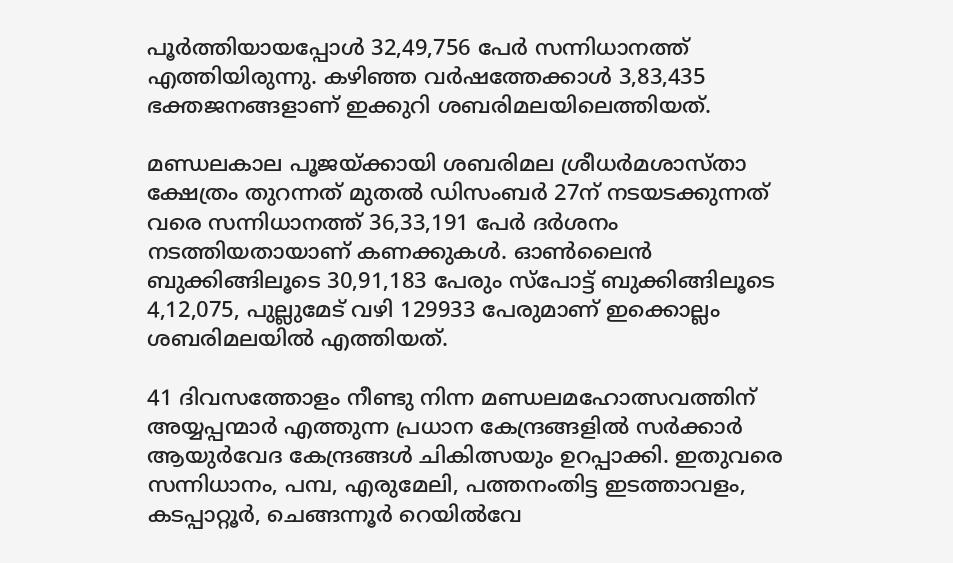പൂർത്തിയായപ്പോൾ 32,49,756 പേർ സന്നിധാനത്ത് എത്തിയിരുന്നു. കഴിഞ്ഞ വർഷത്തേക്കാൾ 3,83,435 ഭക്തജനങ്ങളാണ് ഇക്കുറി ശബരിമലയിലെത്തിയത്.

മണ്ഡലകാല പൂജയ്ക്കായി ശബരിമല ശ്രീധർമശാസ്താ ക്ഷേത്രം തുറന്നത് മുതൽ ഡിസംബർ 27ന് നടയടക്കുന്നത് വരെ സന്നിധാനത്ത് 36,33,191 പേർ ദർശനം നടത്തിയതായാണ് കണക്കുകൾ. ഓൺലൈൻ ബുക്കിങ്ങിലൂടെ 30,91,183 പേരും സ്പോട്ട് ബുക്കിങ്ങിലൂടെ 4,12,075, പുല്ലുമേട് വഴി 129933 പേരുമാണ് ഇക്കൊല്ലം ശബരിമലയിൽ എത്തിയത്.

41 ദിവസത്തോളം നീണ്ടു നിന്ന മണ്ഡലമഹോത്സവത്തിന് അയ്യപ്പന്മാർ എത്തുന്ന പ്രധാന കേന്ദ്രങ്ങളിൽ സർക്കാർ ആയുർവേദ കേന്ദ്രങ്ങൾ ചികിത്സയും ഉറപ്പാക്കി. ഇതുവരെ സന്നിധാനം, പമ്പ, എരുമേലി, പത്തനംതിട്ട ഇടത്താവളം, കടപ്പാറ്റൂർ, ചെങ്ങന്നൂർ റെയിൽവേ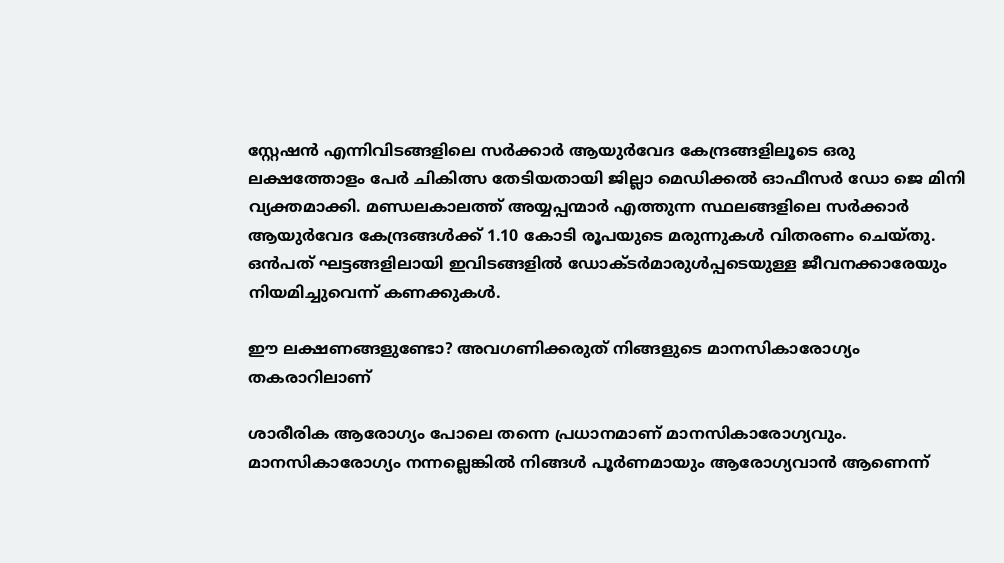സ്റ്റേഷൻ എന്നിവിടങ്ങളിലെ സർക്കാർ ആയുർവേദ കേന്ദ്രങ്ങളിലൂടെ ഒരു ലക്ഷത്തോളം പേർ ചികിത്സ തേടിയതായി ജില്ലാ മെഡിക്കൽ ഓഫീസർ ഡോ ജെ മിനി വ്യക്തമാക്കി. മണ്ഡലകാലത്ത് അയ്യപ്പന്മാർ എത്തുന്ന സ്ഥലങ്ങളിലെ സർക്കാർ ആയുർവേദ കേന്ദ്രങ്ങൾക്ക് 1.10 കോടി രൂപയുടെ മരുന്നുകൾ വിതരണം ചെയ്തു. ഒൻപത് ഘട്ടങ്ങളിലായി ഇവിടങ്ങളിൽ ഡോക്ടർമാരുൾപ്പടെയുള്ള ജീവനക്കാരേയും നിയമിച്ചുവെന്ന് കണക്കുകൾ.

ഈ ലക്ഷണങ്ങളുണ്ടോ? അവഗണിക്കരുത് നിങ്ങളുടെ മാനസികാരോഗ്യം തകരാറിലാണ്

ശാരീരിക ആരോഗ്യം പോലെ തന്നെ പ്രധാനമാണ് മാനസികാരോഗ്യവും. മാനസികാരോഗ്യം നന്നല്ലെങ്കിൽ നിങ്ങൾ പൂർണമായും ആരോഗ്യവാൻ ആണെന്ന്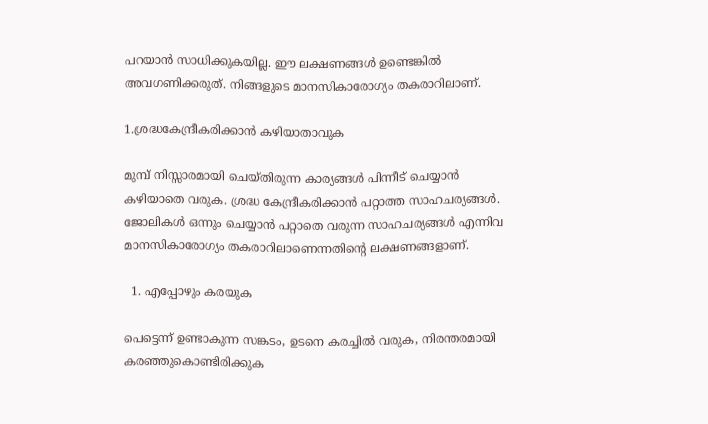പറയാൻ സാധിക്കുകയില്ല. ഈ ലക്ഷണങ്ങൾ ഉണ്ടെങ്കിൽ അവഗണിക്കരുത്. നിങ്ങളുടെ മാനസികാരോഗ്യം തകരാറിലാണ്.

1.ശ്രദ്ധകേന്ദ്രീകരിക്കാൻ കഴിയാതാവുക

മുമ്പ് നിസ്സാരമായി ചെയ്തിരുന്ന കാര്യങ്ങൾ പിന്നീട് ചെയ്യാൻ കഴിയാതെ വരുക. ശ്രദ്ധ കേന്ദ്രീകരിക്കാൻ പറ്റാത്ത സാഹചര്യങ്ങൾ. ജോലികൾ ഒന്നും ചെയ്യാൻ പറ്റാതെ വരുന്ന സാഹചര്യങ്ങൾ എന്നിവ മാനസികാരോഗ്യം തകരാറിലാണെന്നതിന്റെ ലക്ഷണങ്ങളാണ്.

  1. എപ്പോഴും കരയുക

പെട്ടെന്ന് ഉണ്ടാകുന്ന സങ്കടം, ഉടനെ കരച്ചിൽ വരുക, നിരന്തരമായി കരഞ്ഞുകൊണ്ടിരിക്കുക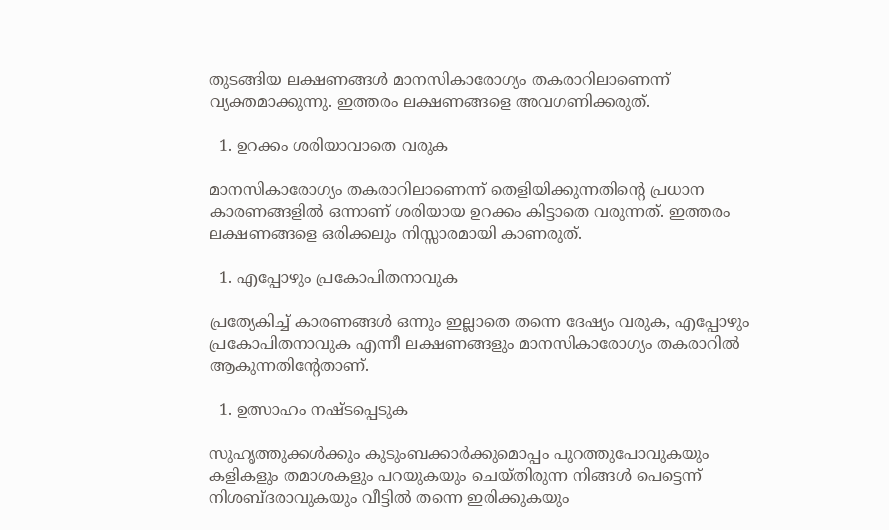തുടങ്ങിയ ലക്ഷണങ്ങൾ മാനസികാരോഗ്യം തകരാറിലാണെന്ന് വ്യക്തമാക്കുന്നു. ഇത്തരം ലക്ഷണങ്ങളെ അവഗണിക്കരുത്.

  1. ഉറക്കം ശരിയാവാതെ വരുക

മാനസികാരോഗ്യം തകരാറിലാണെന്ന് തെളിയിക്കുന്നതിന്റെ പ്രധാന കാരണങ്ങളിൽ ഒന്നാണ് ശരിയായ ഉറക്കം കിട്ടാതെ വരുന്നത്. ഇത്തരം ലക്ഷണങ്ങളെ ഒരിക്കലും നിസ്സാരമായി കാണരുത്.

  1. എപ്പോഴും പ്രകോപിതനാവുക

പ്രത്യേകിച്ച് കാരണങ്ങൾ ഒന്നും ഇല്ലാതെ തന്നെ ദേഷ്യം വരുക, എപ്പോഴും പ്രകോപിതനാവുക എന്നീ ലക്ഷണങ്ങളും മാനസികാരോഗ്യം തകരാറിൽ ആകുന്നതിന്റേതാണ്.

  1. ഉത്സാഹം നഷ്ടപ്പെടുക

സുഹൃത്തുക്കൾക്കും കുടുംബക്കാർക്കുമൊപ്പം പുറത്തുപോവുകയും കളികളും തമാശകളും പറയുകയും ചെയ്തിരുന്ന നിങ്ങൾ പെട്ടെന്ന് നിശബ്ദരാവുകയും വീട്ടിൽ തന്നെ ഇരിക്കുകയും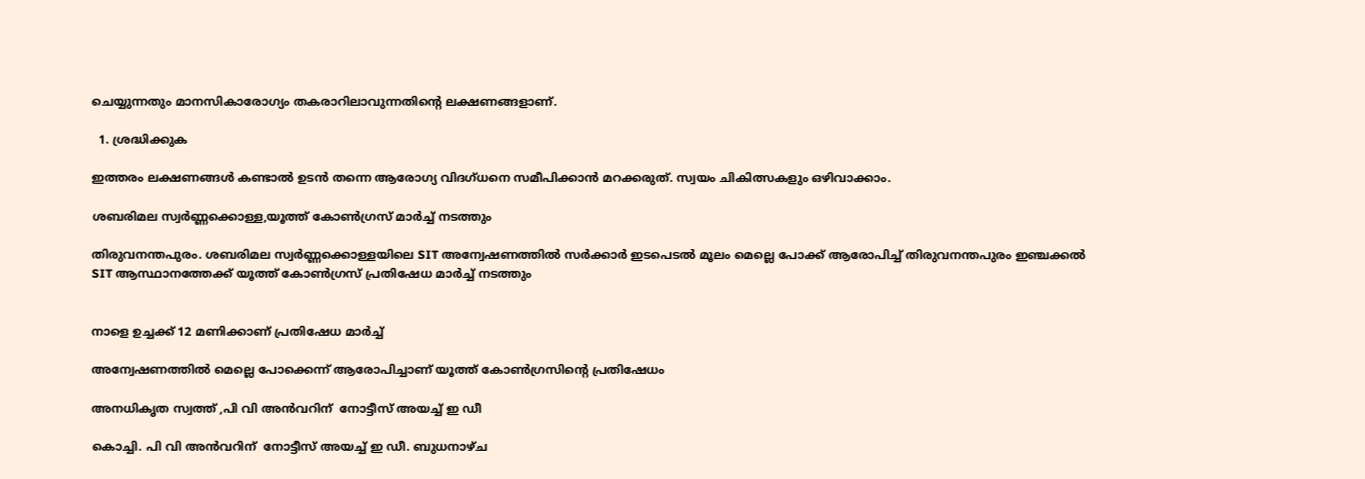ചെയ്യുന്നതും മാനസികാരോഗ്യം തകരാറിലാവുന്നതിന്റെ ലക്ഷണങ്ങളാണ്.

  1. ശ്രദ്ധിക്കുക

ഇത്തരം ലക്ഷണങ്ങൾ കണ്ടാൽ ഉടൻ തന്നെ ആരോഗ്യ വിദഗ്‌ധനെ സമീപിക്കാൻ മറക്കരുത്. സ്വയം ചികിത്സകളും ഒഴിവാക്കാം.

ശബരിമല സ്വർണ്ണക്കൊള്ള,യൂത്ത് കോൺഗ്രസ് മാർച്ച് നടത്തും

തിരുവനന്തപുരം. ശബരിമല സ്വർണ്ണക്കൊള്ളയിലെ SIT അന്വേഷണത്തിൽ സർക്കാർ ഇടപെടൽ മൂലം മെല്ലെ പോക്ക് ആരോപിച്ച് തിരുവനന്തപുരം ഇഞ്ചക്കൽ SIT ആസ്ഥാനത്തേക്ക് യൂത്ത് കോൺഗ്രസ് പ്രതിഷേധ മാർച്ച് നടത്തും


നാളെ ഉച്ചക്ക് 12 മണിക്കാണ് പ്രതിഷേധ മാർച്ച്

അന്വേഷണത്തിൽ മെല്ലെ പോക്കെന്ന് ആരോപിച്ചാണ് യൂത്ത് കോൺഗ്രസിന്റെ പ്രതിഷേധം

അനധികൃത സ്വത്ത് ,പി വി അൻവറിന്  നോട്ടീസ് അയച്ച് ഇ ഡീ

കൊച്ചി. പി വി അൻവറിന്  നോട്ടീസ് അയച്ച് ഇ ഡീ. ബുധനാഴ്ച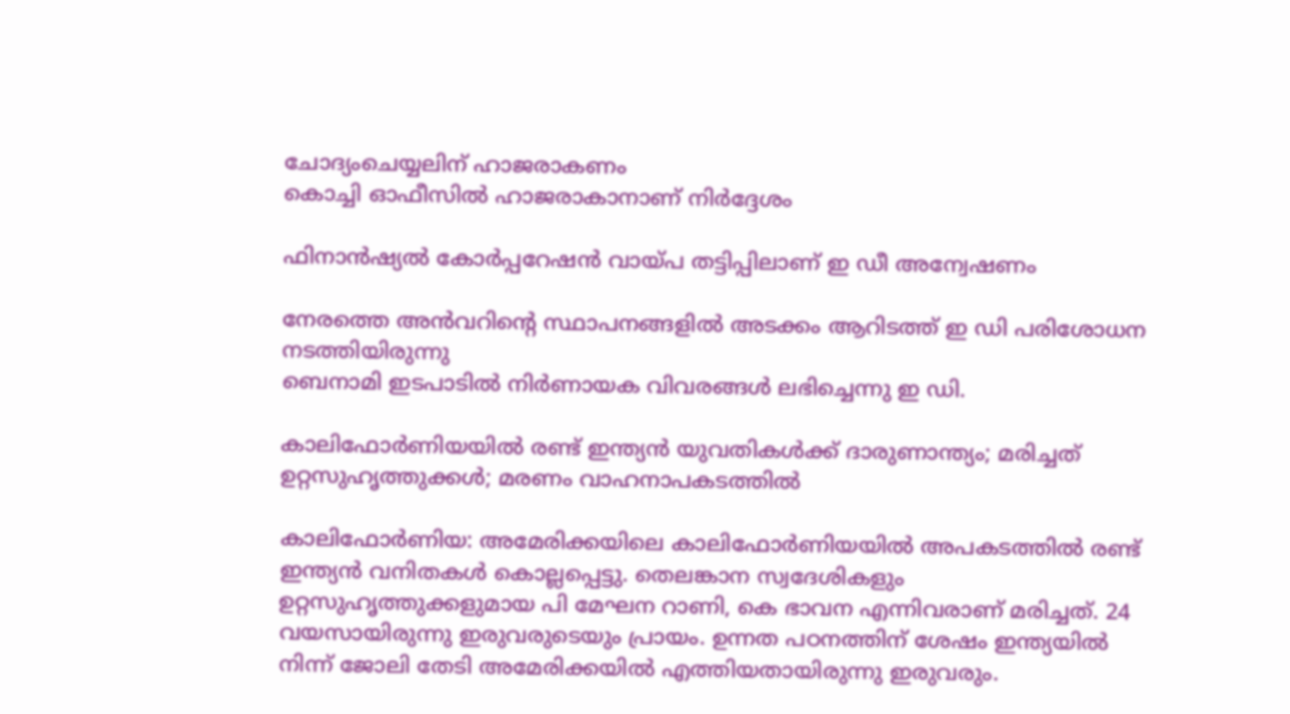ചോദ്യംചെയ്യലിന് ഹാജരാകണം
കൊച്ചി ഓഫീസിൽ ഹാജരാകാനാണ് നിർദ്ദേശം

ഫിനാൻഷ്യൽ കോർപ്പറേഷൻ വായ്പ തട്ടിപ്പിലാണ് ഇ ഡീ അന്വേഷണം

നേരത്തെ അൻവറിന്റെ സ്ഥാപനങ്ങളിൽ അടക്കം ആറിടത്ത് ഇ ഡി പരിശോധന നടത്തിയിരുന്നു
ബെനാമി ഇടപാടിൽ നിർണായക വിവരങ്ങൾ ലഭിച്ചെന്നു ഇ ഡി.

കാലിഫോർണിയയിൽ രണ്ട് ഇന്ത്യൻ യുവതികൾക്ക് ദാരുണാന്ത്യം; മരിച്ചത് ഉറ്റസുഹൃത്തുക്കൾ; മരണം വാഹനാപകടത്തിൽ

കാലിഫോർണിയ: അമേരിക്കയിലെ കാലിഫോർണിയയിൽ അപകടത്തിൽ രണ്ട് ഇന്ത്യൻ വനിതകൾ കൊല്ലപ്പെട്ടു. തെലങ്കാന സ്വദേശികളും ഉറ്റസുഹൃത്തുക്കളുമായ പി മേഘന റാണി, കെ ഭാവന എന്നിവരാണ് മരിച്ചത്. 24 വയസായിരുന്നു ഇരുവരുടെയും പ്രായം. ഉന്നത പഠനത്തിന് ശേഷം ഇന്ത്യയിൽ നിന്ന് ജോലി തേടി അമേരിക്കയിൽ എത്തിയതായിരുന്നു ഇരുവരും.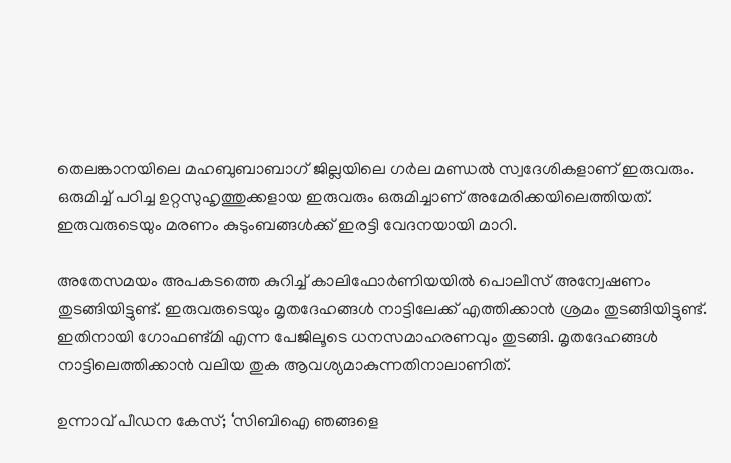തെലങ്കാനയിലെ മഹബുബാബാഗ് ജില്ലയിലെ ഗർല മണ്ഡൽ സ്വദേശികളാണ് ഇരുവരും. ഒരുമിച്ച് പഠിച്ച ഉറ്റസുഹൃത്തുക്കളായ ഇരുവരും ഒരുമിച്ചാണ് അമേരിക്കയിലെത്തിയത്. ഇരുവരുടെയും മരണം കുടുംബങ്ങൾക്ക് ഇരട്ടി വേദനയായി മാറി.

അതേസമയം അപകടത്തെ കുറിച്ച് കാലിഫോർണിയയിൽ പൊലീസ് അന്വേഷണം തുടങ്ങിയിട്ടുണ്ട്. ഇരുവരുടെയും മൃതദേഹങ്ങൾ നാട്ടിലേക്ക് എത്തിക്കാൻ ശ്രമം തുടങ്ങിയിട്ടുണ്ട്. ഇതിനായി ഗോഫണ്ട്മി എന്ന പേജിലൂടെ ധനസമാഹരണവും തുടങ്ങി. മൃതദേഹങ്ങൾ നാട്ടിലെത്തിക്കാൻ വലിയ തുക ആവശ്യമാകുന്നതിനാലാണിത്.

ഉന്നാവ് പീഡന കേസ്; ‘സിബിഐ ഞങ്ങളെ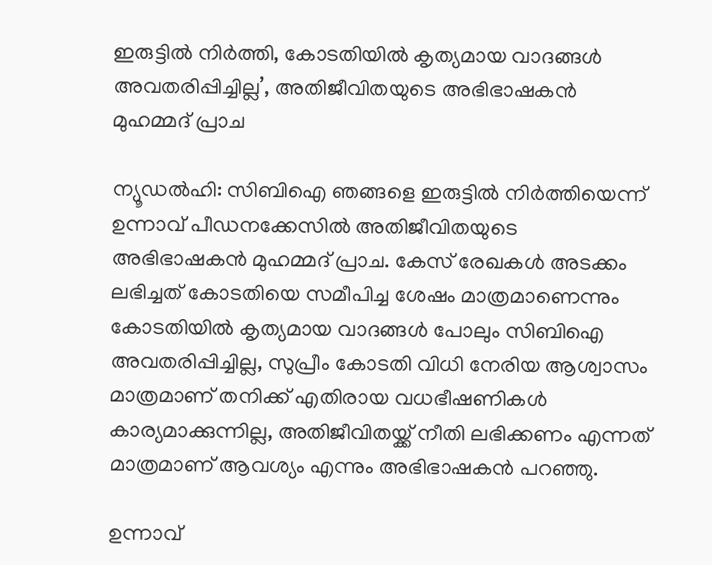ഇരുട്ടിൽ നിർത്തി, കോടതിയിൽ കൃത്യമായ വാദങ്ങൾ അവതരിപ്പിച്ചില്ല’, അതിജീവിതയുടെ അഭിഭാഷകൻ മുഹമ്മദ് പ്രാച

ന്യൂഡൽഹി: സിബിഐ ഞങ്ങളെ ഇരുട്ടിൽ നിർത്തിയെന്ന് ഉന്നാവ് പീഡനക്കേസില്‍ അതിജീവിതയുടെ അഭിഭാഷകൻ മുഹമ്മദ് പ്രാച. കേസ് രേഖകൾ അടക്കം ലഭിച്ചത് കോടതിയെ സമീപിച്ച ശേഷം മാത്രമാണെന്നും കോടതിയിൽ കൃത്യമായ വാദങ്ങൾ പോലും സിബിഐ അവതരിപ്പിച്ചില്ല, സുപ്രീം കോടതി വിധി നേരിയ ആശ്വാസം മാത്രമാണ് തനിക്ക് എതിരായ വധഭീഷണികൾ കാര്യമാക്കുന്നില്ല, അതിജീവിതയ്ക്ക് നീതി ലഭിക്കണം എന്നത് മാത്രമാണ് ആവശ്യം എന്നും അഭിഭാഷകൻ പറഞ്ഞു.

ഉന്നാവ്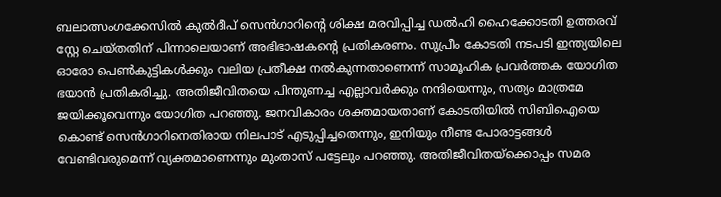ബലാത്സംഗക്കേസിൽ കുൽദീപ് സെൻഗാറിന്റെ ശിക്ഷ മരവിപ്പിച്ച ഡൽഹി ഹൈക്കോടതി ഉത്തരവ് സ്റ്റേ ചെയ്തതിന് പിന്നാലെയാണ് അഭിഭാഷകന്‍റെ പ്രതികരണം. സുപ്രീം കോടതി നടപടി ഇന്ത്യയിലെ ഓരോ പെൺകുട്ടികൾക്കും വലിയ പ്രതീക്ഷ നൽകുന്നതാണെന്ന് സാമൂഹിക പ്രവർത്തക യോഗിത ഭയാൻ പ്രതികരിച്ചു. അതിജീവിതയെ പിന്തുണച്ച എല്ലാവർക്കും നന്ദിയെന്നും, സത്യം മാത്രമേ ജയിക്കൂവെന്നും യോഗിത പറഞ്ഞു. ജനവികാരം ശക്തമായതാണ് കോടതിയിൽ സിബിഐയെ കൊണ്ട് സെൻഗാറിനെതിരായ നിലപാട് എടുപ്പിച്ചതെന്നും, ഇനിയും നീണ്ട പോരാട്ടങ്ങൾ വേണ്ടിവരുമെന്ന് വ്യക്തമാണെന്നും മുംതാസ് പട്ടേലും പറഞ്ഞു. അതിജീവിതയ്ക്കൊപ്പം സമര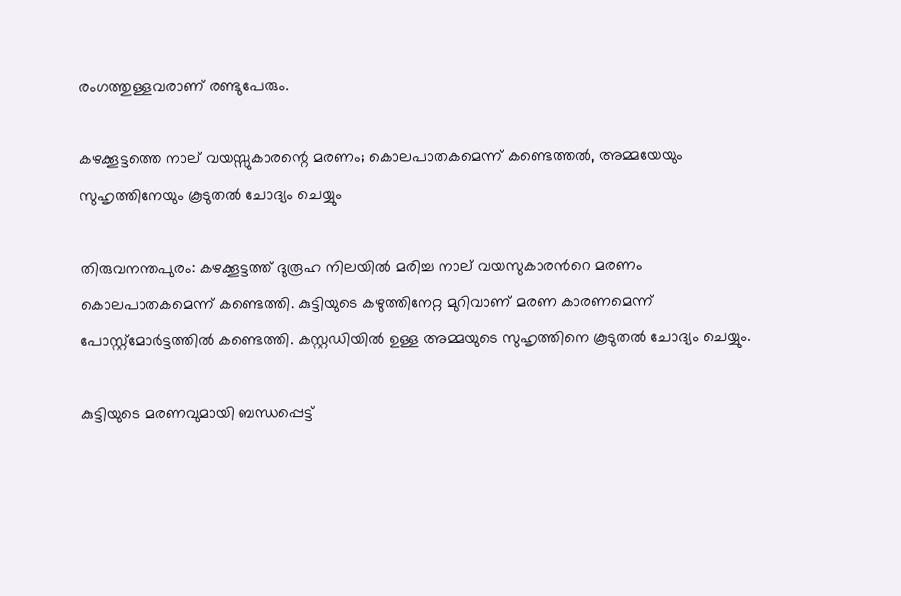രംഗത്തുള്ളവരാണ് രണ്ടുപേരും.

കഴക്കൂട്ടത്തെ നാല് വയസ്സുകാരന്റെ മരണം; കൊലപാതകമെന്ന് കണ്ടെത്തൽ, അമ്മയേയും സുഹൃത്തിനേയും കൂടുതൽ ചോദ്യം ചെയ്യും

തിരുവനന്തപുരം: കഴക്കൂട്ടത്ത് ദുരൂഹ നിലയിൽ മരിച്ച നാല് വയസുകാരന്‍റെ മരണം കൊലപാതകമെന്ന് കണ്ടെത്തി. കുട്ടിയുടെ കഴുത്തിനേറ്റ മുറിവാണ് മരണ കാരണമെന്ന് പോസ്റ്റ്മോർട്ടത്തിൽ കണ്ടെത്തി. കസ്റ്റഡിയിൽ ഉള്ള അമ്മയുടെ സുഹൃത്തിനെ കൂടുതൽ ചോദ്യം ചെയ്യും.

കുട്ടിയുടെ മരണവുമായി ബന്ധപ്പെട്ട്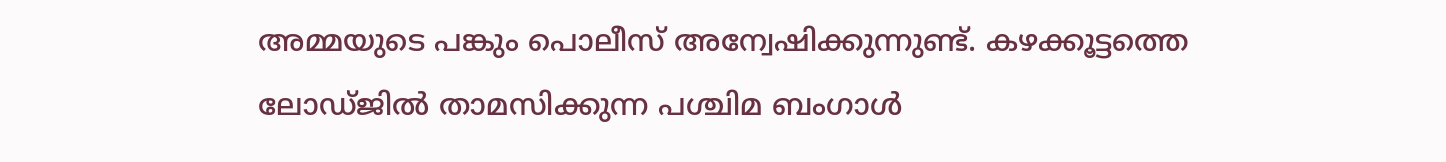അമ്മയുടെ പങ്കും പൊലീസ് അന്വേഷിക്കുന്നുണ്ട്. കഴക്കൂട്ടത്തെ ലോഡ്ജിൽ താമസിക്കുന്ന പശ്ചിമ ബംഗാൾ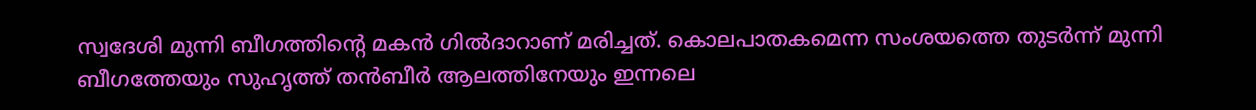സ്വദേശി മുന്നി ബീഗത്തിന്‍റെ മകൻ ഗിൽദാറാണ് മരിച്ചത്. കൊലപാതകമെന്ന സംശയത്തെ തുടർന്ന് മുന്നി ബീഗത്തേയും സുഹൃത്ത് തൻബീർ ആലത്തിനേയും ഇന്നലെ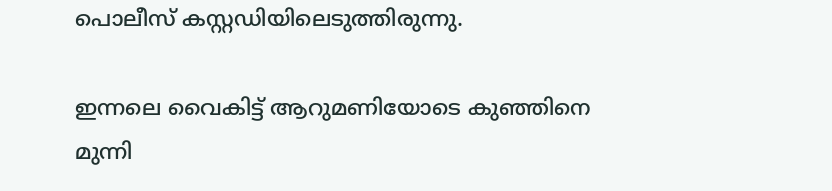പൊലീസ് കസ്റ്റഡിയിലെടുത്തിരുന്നു.

ഇന്നലെ വൈകിട്ട് ആറുമണിയോടെ കുഞ്ഞിനെ മുന്നി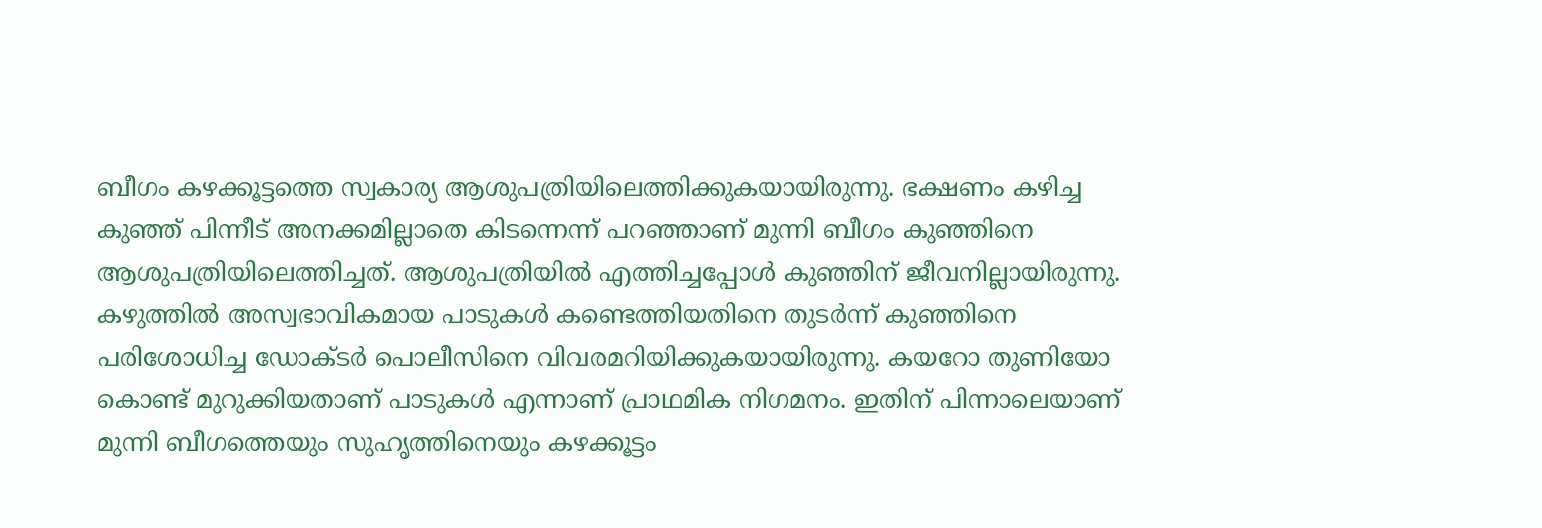ബീഗം കഴക്കൂട്ടത്തെ സ്വകാര്യ ആശുപത്രിയിലെത്തിക്കുകയായിരുന്നു. ഭക്ഷണം കഴിച്ച കുഞ്ഞ് പിന്നീട് അനക്കമില്ലാതെ കിടന്നെന്ന് പറഞ്ഞാണ് മുന്നി ബീഗം കുഞ്ഞിനെ ആശുപത്രിയിലെത്തിച്ചത്. ആശുപത്രിയിൽ എത്തിച്ചപ്പോൾ കുഞ്ഞിന് ജീവനില്ലായിരുന്നു. കഴുത്തിൽ അസ്വഭാവികമായ പാടുകൾ കണ്ടെത്തിയതിനെ തുടർന്ന് കുഞ്ഞിനെ പരിശോധിച്ച ഡോക്ടർ പൊലീസിനെ വിവരമറിയിക്കുകയായിരുന്നു. കയറോ തുണിയോ കൊണ്ട് മുറുക്കിയതാണ് പാടുകൾ എന്നാണ് പ്രാഥമിക നിഗമനം. ഇതിന് പിന്നാലെയാണ് മുന്നി ബീഗത്തെയും സുഹൃത്തിനെയും കഴക്കൂട്ടം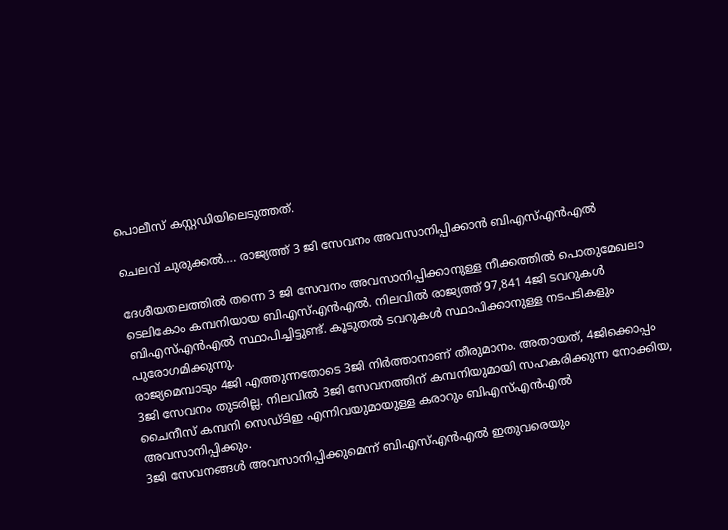പൊലീസ് കസ്റ്റഡിയിലെടുത്തത്.

ചെലവ് ചുരുക്കല്‍…. രാജ്യത്ത് 3 ജി സേവനം അവസാനിപ്പിക്കാന്‍ ബിഎസ്എന്‍എല്‍

ദേശീയതലത്തില്‍ തന്നെ 3 ജി സേവനം അവസാനിപ്പിക്കാനുള്ള നീക്കത്തില്‍ പൊതുമേഖലാ ടെലികോം കമ്പനിയായ ബിഎസ്എന്‍എല്‍. നിലവില്‍ രാജ്യത്ത് 97,841 4ജി ടവറുകള്‍ ബിഎസ്എന്‍എല്‍ സ്ഥാപിച്ചിട്ടുണ്ട്. കൂടുതല്‍ ടവറുകള്‍ സ്ഥാപിക്കാനുള്ള നടപടികളും പുരോഗമിക്കുന്നു.
രാജ്യമെമ്പാടും 4ജി എത്തുന്നതോടെ 3ജി നിര്‍ത്താനാണ് തീരുമാനം. അതായത്, 4ജിക്കൊപ്പം 3ജി സേവനം തുടരില്ല. നിലവില്‍ 3ജി സേവനത്തിന് കമ്പനിയുമായി സഹകരിക്കുന്ന നോക്കിയ, ചൈനീസ് കമ്പനി സെഡ്ടിഇ എന്നിവയുമായുള്ള കരാറും ബിഎസ്എന്‍എല്‍ അവസാനിപ്പിക്കും.
3ജി സേവനങ്ങള്‍ അവസാനിപ്പിക്കുമെന്ന് ബിഎസ്എന്‍എല്‍ ഇതുവരെയും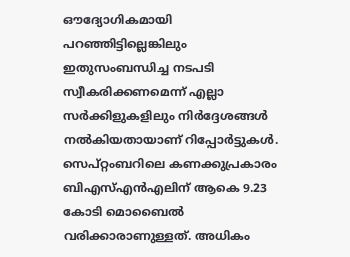ഔദ്യോഗികമായി പറഞ്ഞിട്ടില്ലെങ്കിലും ഇതുസംബന്ധിച്ച നടപടി സ്വീകരിക്കണമെന്ന് എല്ലാ സര്‍ക്കിളുകളിലും നിര്‍ദ്ദേശങ്ങള്‍ നല്‍കിയതായാണ് റിപ്പോര്‍ട്ടുകള്‍. സെപ്റ്റംബറിലെ കണക്കുപ്രകാരം ബിഎസ്എന്‍എലിന് ആകെ 9.23 കോടി മൊബൈല്‍ വരിക്കാരാണുള്ളത്. അധികം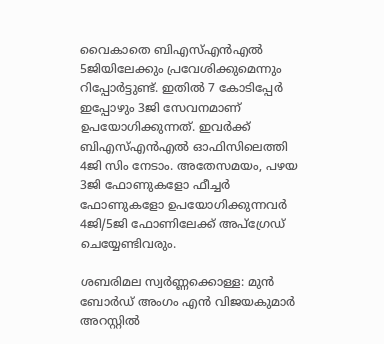വൈകാതെ ബിഎസ്എന്‍എല്‍ 5ജിയിലേക്കും പ്രവേശിക്കുമെന്നും റിപ്പോര്‍ട്ടുണ്ട്. ഇതില്‍ 7 കോടിപ്പേര്‍ ഇപ്പോഴും 3ജി സേവനമാണ് ഉപയോഗിക്കുന്നത്. ഇവര്‍ക്ക് ബിഎസ്എന്‍എല്‍ ഓഫിസിലെത്തി 4ജി സിം നേടാം. അതേസമയം, പഴയ 3ജി ഫോണുകളോ ഫീച്ചര്‍ ഫോണുകളോ ഉപയോഗിക്കുന്നവര്‍ 4ജി/5ജി ഫോണിലേക്ക് അപ്ഗ്രേഡ് ചെയ്യേണ്ടിവരും.

ശബരിമല സ്വർണ്ണക്കൊള്ള: മുൻ ബോർഡ് അംഗം എൻ വിജയകുമാർ അറസ്റ്റിൽ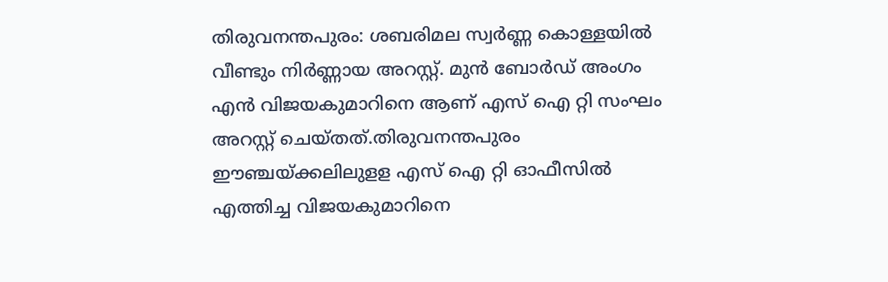തിരുവനന്തപുരം: ശബരിമല സ്വർണ്ണ കൊള്ളയിൽ വീണ്ടും നിർണ്ണായ അറസ്റ്റ്. മുൻ ബോർഡ് അംഗം എൻ വിജയകുമാറിനെ ആണ് എസ് ഐ റ്റി സംഘം അറസ്റ്റ് ചെയ്തത്.തിരുവനന്തപുരം ഈഞ്ചയ്ക്കലിലുളള എസ് ഐ റ്റി ഓഫീസിൽ എത്തിച്ച വിജയകുമാറിനെ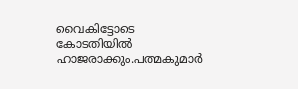വൈകിട്ടോടെ കോടതിയിൽ ഹാജരാക്കും.പത്മകുമാർ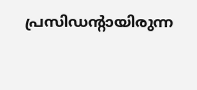പ്രസിഡൻ്റായിരുന്ന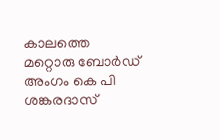കാലത്തെ മറ്റൊരു ബോർഡ് അംഗം കെ പി ശങ്കരദാസ്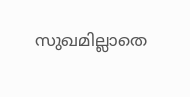സുഖമില്ലാതെ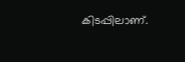കിടപ്പിലാണ്.